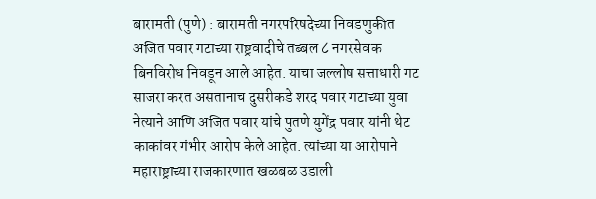बारामती (पुणे) : बारामती नगरपरिषदेच्या निवडणुकीत अजित पवार गटाच्या राष्ट्रवादीचे तब्बल ८ नगरसेवक बिनविरोध निवडून आले आहेत. याचा जल्लोष सत्ताधारी गट साजरा करत असतानाच दुसरीकडे शरद पवार गटाच्या युवा नेत्याने आणि अजित पवार यांचे पुतणे युगेंद्र पवार यांनी थेट काकांवर गंभीर आरोप केले आहेत. त्यांच्या या आरोपाने महाराष्ट्राच्या राजकारणात खळबळ उडाली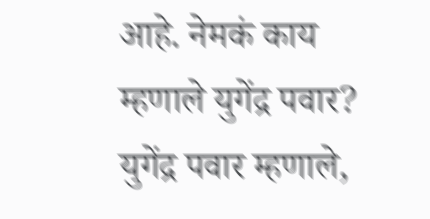आहे. नेमकं काय म्हणाले युगेंद्र पवार? युगेंद्र पवार म्हणाले,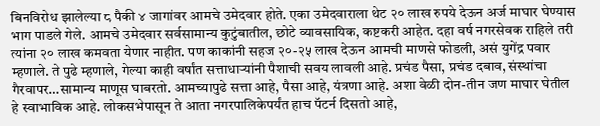बिनविरोध झालेल्या ८ पैकी ४ जागांवर आमचे उमेदवार होते. एका उमेदवाराला थेट २० लाख रुपये देऊन अर्ज माघार घेण्यास भाग पाडले गेले. आमचे उमेदवार सर्वसामान्य कुटुंबातील, छोटे व्यावसायिक, कष्टकरी आहेत. दहा वर्ष नगरसेवक राहिले तरी त्यांना २० लाख कमवता येणार नाहीत. पण काकांनी सहज २०-२५ लाख देऊन आमची माणसे फोडली, असं युगेंद्र पवार म्हणाले. ते पुढे म्हणाले, गेल्या काही वर्षांत सत्ताधाऱ्यांनी पैशाची सवय लावली आहे. प्रचंड पैसा, प्रचंड दबाव, संस्थांचा गैरवापर…सामान्य माणूस घाबरतो. आमच्यापुढे सत्ता आहे, पैसा आहे, यंत्रणा आहे. अशा वेळी दोन-तीन जण माघार घेतील हे स्वाभाविक आहे. लोकसभेपासून ते आता नगरपालिकेपर्यंत हाच पॅटर्न दिसतो आहे,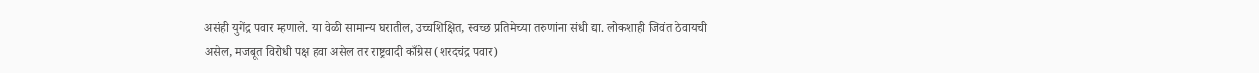असंही युगेंद्र पवार म्हणाले. या वेळी सामान्य घरातील, उच्चशिक्षित, स्वच्छ प्रतिमेच्या तरुणांना संधी द्या. लोकशाही जिवंत ठेवायची असेल, मजबूत विरोधी पक्ष हवा असेल तर राष्ट्रवादी काँग्रेस (शरदचंद्र पवार)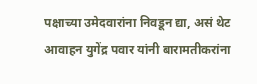पक्षाच्या उमेदवारांना निवडून द्या, असं थेट आवाहन युगेंद्र पवार यांनी बारामतीकरांना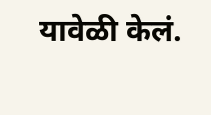यावेळी केलं.